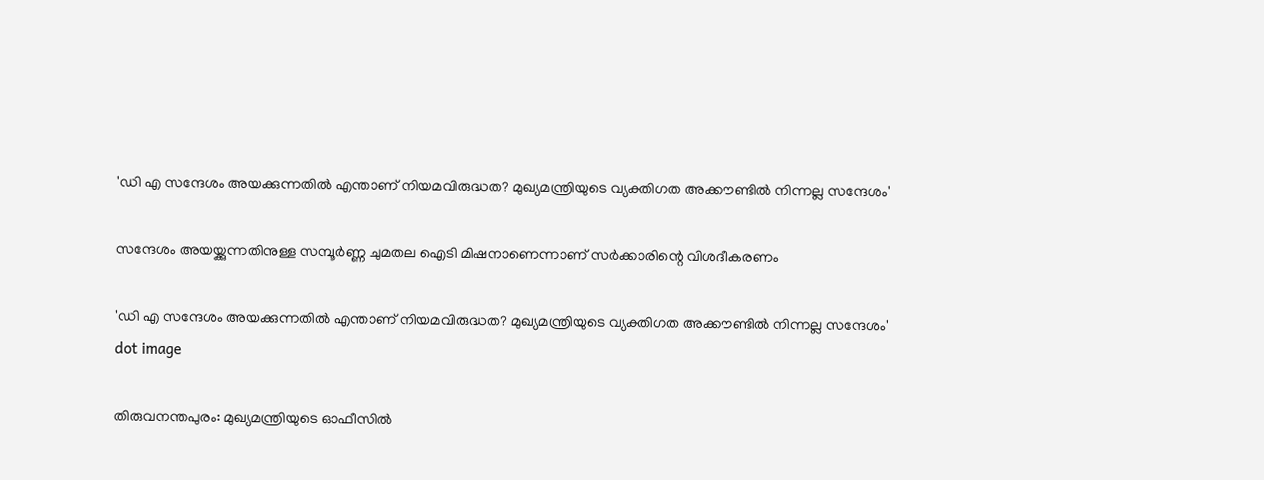'ഡി എ സന്ദേശം അയക്കുന്നതില്‍ എന്താണ് നിയമവിരുദ്ധത? മുഖ്യമന്ത്രിയുടെ വ്യക്തിഗത അക്കൗണ്ടില്‍ നിന്നല്ല സന്ദേശം'

സന്ദേശം അയയ്ക്കുന്നതിനുള്ള സമ്പൂര്‍ണ്ണ ചുമതല ഐടി മിഷനാണെന്നാണ് സര്‍ക്കാരിന്റെ വിശദീകരണം

'ഡി എ സന്ദേശം അയക്കുന്നതില്‍ എന്താണ് നിയമവിരുദ്ധത? മുഖ്യമന്ത്രിയുടെ വ്യക്തിഗത അക്കൗണ്ടില്‍ നിന്നല്ല സന്ദേശം'
dot image

തിരുവനന്തപുരം: മുഖ്യമന്ത്രിയുടെ ഓഫീസില്‍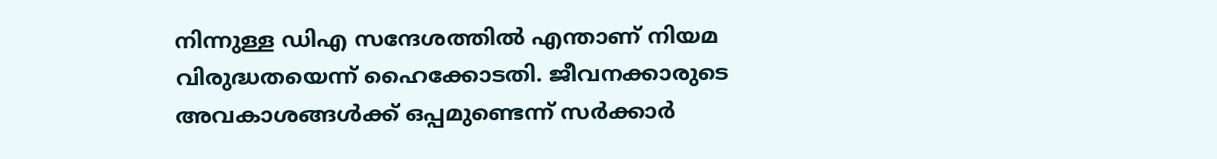നിന്നുള്ള ഡിഎ സന്ദേശത്തില്‍ എന്താണ് നിയമ വിരുദ്ധതയെന്ന് ഹൈക്കോടതി. ജീവനക്കാരുടെ അവകാശങ്ങള്‍ക്ക് ഒപ്പമുണ്ടെന്ന് സര്‍ക്കാര്‍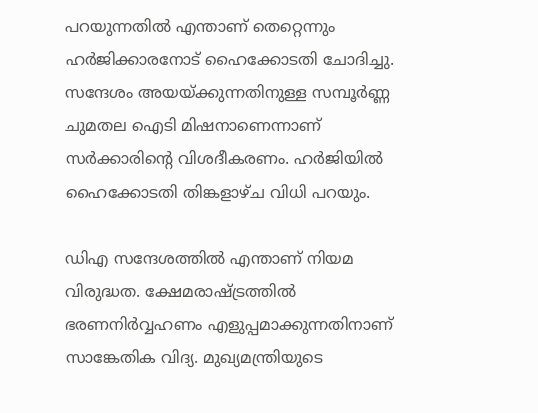പറയുന്നതില്‍ എന്താണ് തെറ്റെന്നും ഹര്‍ജിക്കാരനോട് ഹൈക്കോടതി ചോദിച്ചു. സന്ദേശം അയയ്ക്കുന്നതിനുള്ള സമ്പൂര്‍ണ്ണ ചുമതല ഐടി മിഷനാണെന്നാണ് സര്‍ക്കാരിന്റെ വിശദീകരണം. ഹര്‍ജിയില്‍ ഹൈക്കോടതി തിങ്കളാഴ്ച വിധി പറയും.

ഡിഎ സന്ദേശത്തില്‍ എന്താണ് നിയമ വിരുദ്ധത. ക്ഷേമരാഷ്ട്രത്തില്‍ ഭരണനിര്‍വ്വഹണം എളുപ്പമാക്കുന്നതിനാണ് സാങ്കേതിക വിദ്യ. മുഖ്യമന്ത്രിയുടെ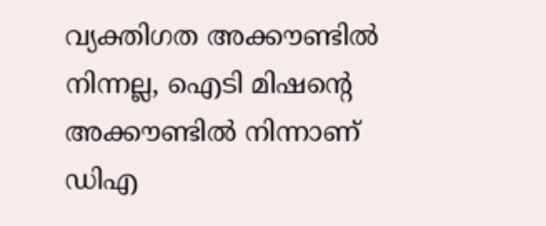വ്യക്തിഗത അക്കൗണ്ടില്‍ നിന്നല്ല, ഐടി മിഷന്റെ അക്കൗണ്ടില്‍ നിന്നാണ് ഡിഎ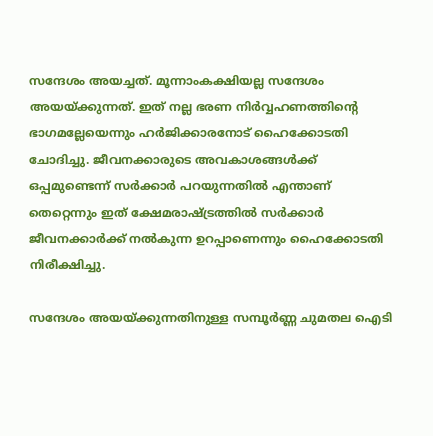സന്ദേശം അയച്ചത്. മൂന്നാംകക്ഷിയല്ല സന്ദേശം അയയ്ക്കുന്നത്. ഇത് നല്ല ഭരണ നിര്‍വ്വഹണത്തിന്റെ ഭാഗമല്ലേയെന്നും ഹര്‍ജിക്കാരനോട് ഹൈക്കോടതി ചോദിച്ചു. ജീവനക്കാരുടെ അവകാശങ്ങള്‍ക്ക് ഒപ്പമുണ്ടെന്ന് സര്‍ക്കാര്‍ പറയുന്നതില്‍ എന്താണ് തെറ്റെന്നും ഇത് ക്ഷേമരാഷ്ട്രത്തില്‍ സര്‍ക്കാര്‍ ജീവനക്കാര്‍ക്ക് നല്‍കുന്ന ഉറപ്പാണെന്നും ഹൈക്കോടതി നിരീക്ഷിച്ചു.

സന്ദേശം അയയ്ക്കുന്നതിനുള്ള സമ്പൂര്‍ണ്ണ ചുമതല ഐടി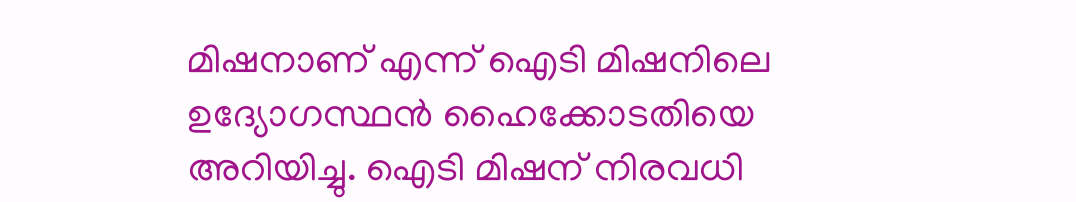മിഷനാണ് എന്ന് ഐടി മിഷനിലെ ഉദ്യോഗസ്ഥന്‍ ഹൈക്കോടതിയെ അറിയിച്ചു. ഐടി മിഷന് നിരവധി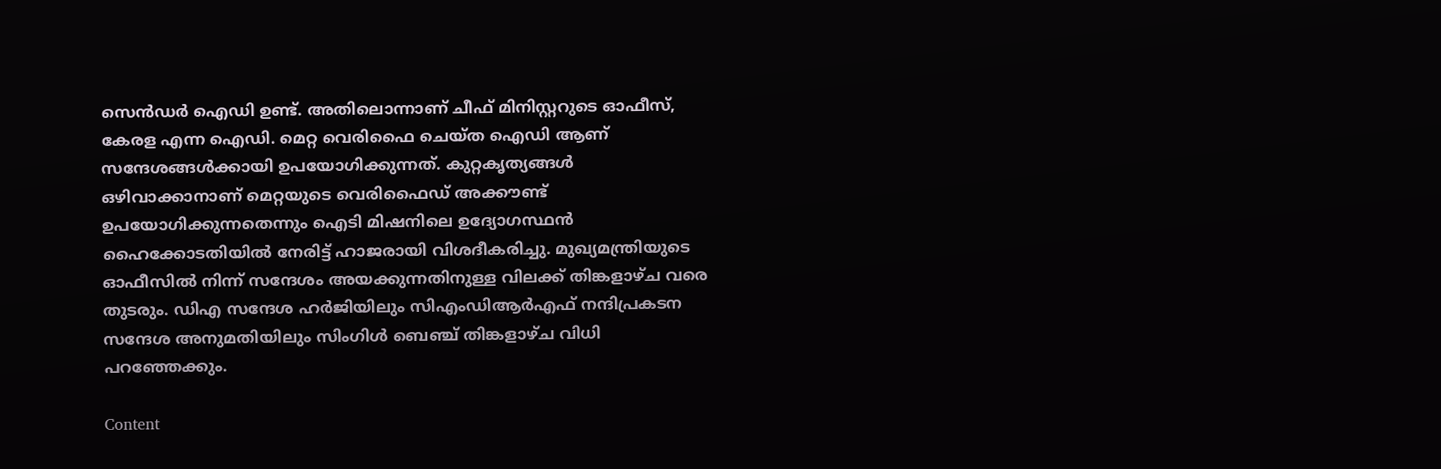സെന്‍ഡര്‍ ഐഡി ഉണ്ട്. അതിലൊന്നാണ് ചീഫ് മിനിസ്റ്ററുടെ ഓഫീസ്, കേരള എന്ന ഐഡി. മെറ്റ വെരിഫൈ ചെയ്ത ഐഡി ആണ് സന്ദേശങ്ങള്‍ക്കായി ഉപയോഗിക്കുന്നത്. കുറ്റകൃത്യങ്ങള്‍ ഒഴിവാക്കാനാണ് മെറ്റയുടെ വെരിഫൈഡ് അക്കൗണ്ട് ഉപയോഗിക്കുന്നതെന്നും ഐടി മിഷനിലെ ഉദ്യോഗസ്ഥന്‍ ഹൈക്കോടതിയില്‍ നേരിട്ട് ഹാജരായി വിശദീകരിച്ചു. മുഖ്യമന്ത്രിയുടെ ഓഫീസില്‍ നിന്ന് സന്ദേശം അയക്കുന്നതിനുള്ള വിലക്ക് തിങ്കളാഴ്ച വരെ തുടരും. ഡിഎ സന്ദേശ ഹര്‍ജിയിലും സിഎംഡിആര്‍എഫ് നന്ദിപ്രകടന സന്ദേശ അനുമതിയിലും സിംഗിള്‍ ബെഞ്ച് തിങ്കളാഴ്ച വിധി പറഞ്ഞേക്കും.

Content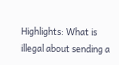Highlights: What is illegal about sending a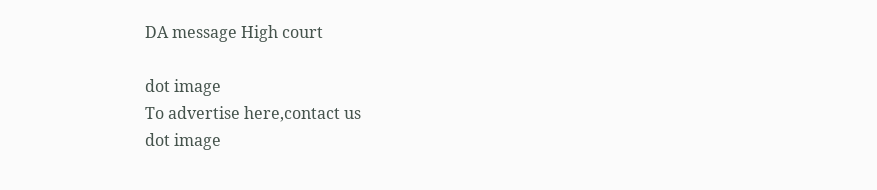DA message High court

dot image
To advertise here,contact us
dot image